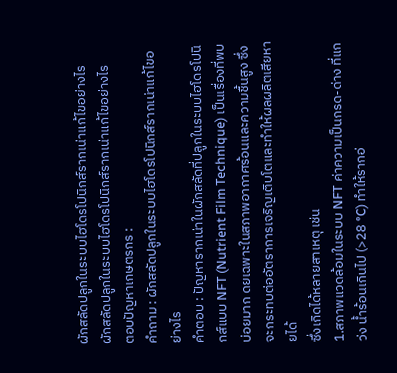ผักสลัดปลูกในระบบไฮโดรโปนิกส์รากเน่าแก้ไขอย่างไร
ผักสลัดปลูกในระบบไฮโดรโปนิกส์รากเน่าแก้ไขอย่างไร
ตอบปัญหาเกษตรกร :
คำถาม : ผักสลัดปลูกในระบบไฮโดรโปนิกส์รากเน่าแก้ไขอย่างไร
คำตอบ : ปัญหารากเน่าในผักสลัดที่ปลูกในระบบไฮโดรโปนิกส์แบบ NFT (Nutrient Film Technique) เป็นเรื่องที่พบบ่อยมาก ดยเฉพาะในสภาพอากาศร้อนและความชื้นสูง ซึ่งจะกระทบต่ออัตราการเจริญเติบโตและทำให้ผลผลิตเสียหายได้
ซึ่งเกิดได้หลายสาเหตุ เช่น
1.สภาพแวดล้อมในระบบ NFT ค่าความเป็นกรด-ด่าง ที่แกว่ง น้ำร้อนเกินไป (>28 °C) ทำให้รากอ่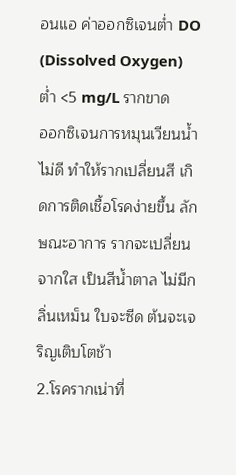อนแอ ค่าออกซิเจนต่ำ DO (Dissolved Oxygen) ต่ำ <5 mg/L รากขาด
ออกซิเจนการหมุนเวียนน้ำไม่ดี ทำให้รากเปลี่ยนสี เกิดการติดเชื้อโรคง่ายขึ้น ลักษณะอาการ รากจะเปลี่ยนจากใส เป็นสีน้ำตาล ไม่มีกลิ่นเหม็น ใบจะซีด ต้นจะเจริญเติบโตช้า
2.โรครากเน่าที่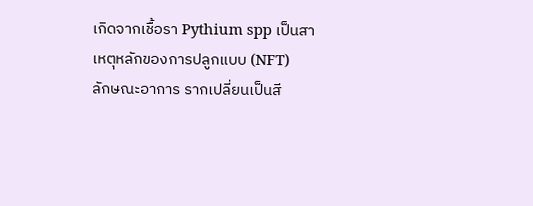เกิดจากเชื้อรา Pythium spp เป็นสาเหตุหลักของการปลูกแบบ (NFT)
ลักษณะอาการ รากเปลี่ยนเป็นสี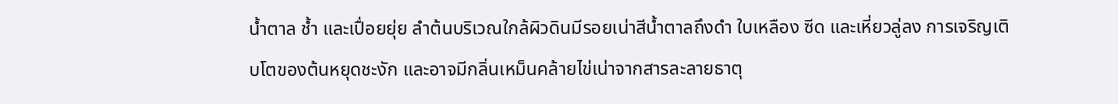น้ำตาล ช้ำ และเปื่อยยุ่ย ลำต้นบริเวณใกล้ผิวดินมีรอยเน่าสีน้ำตาลถึงดำ ใบเหลือง ซีด และเหี่ยวลู่ลง การเจริญเติบโตของต้นหยุดชะงัก และอาจมีกลิ่นเหม็นคล้ายไข่เน่าจากสารละลายธาตุ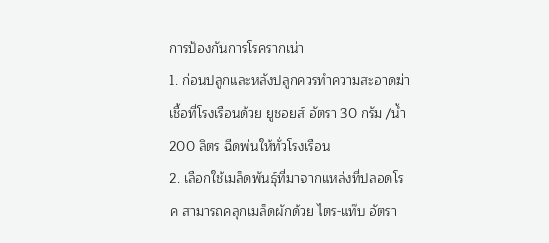การป้องกันการโรครากเน่า
1. ก่อนปลูกและหลังปลูกควรทำความสะอาดฆ่าเชื้อที่โรงเรือนด้วย ยูชอยส์ อัตรา 30 กรัม /น้ำ 200 ลิตร ฉีดพ่นให้ทั่วโรงเรือน
2. เลือกใช้เมล็ดพันธุ์ที่มาจากแหล่งที่ปลอดโรค สามารถคลุกเมล็ดผักด้วย ไตร-แท๊บ อัตรา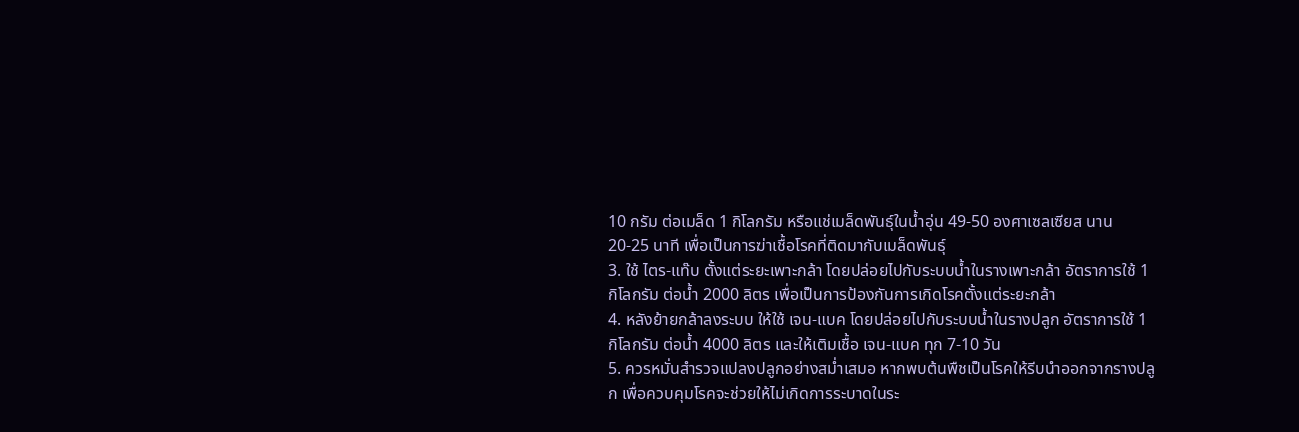10 กรัม ต่อเมล็ด 1 กิโลกรัม หรือแช่เมล็ดพันธุ์ในน้ำอุ่น 49-50 องศาเซลเซียส นาน 20-25 นาที เพื่อเป็นการฆ่าเชื้อโรคที่ติดมากับเมล็ดพันธุ์
3. ใช้ ไตร-แท๊บ ตั้งแต่ระยะเพาะกล้า โดยปล่อยไปกับระบบน้ำในรางเพาะกล้า อัตราการใช้ 1 กิโลกรัม ต่อน้ำ 2000 ลิตร เพื่อเป็นการป้องกันการเกิดโรคตั้งแต่ระยะกล้า
4. หลังย้ายกล้าลงระบบ ให้ใช้ เจน-แบค โดยปล่อยไปกับระบบน้ำในรางปลูก อัตราการใช้ 1 กิโลกรัม ต่อน้ำ 4000 ลิตร และให้เติมเชื้อ เจน-แบค ทุก 7-10 วัน
5. ควรหมั่นสำรวจแปลงปลูกอย่างสม่ำเสมอ หากพบต้นพืชเป็นโรคให้รีบนำออกจากรางปลูก เพื่อควบคุมโรคจะช่วยให้ไม่เกิดการระบาดในระ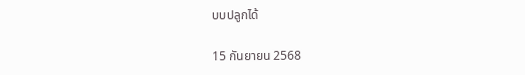บบปลูกได้

15 กันยายน 2568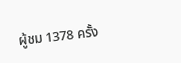ผู้ชม 1378 ครั้ง